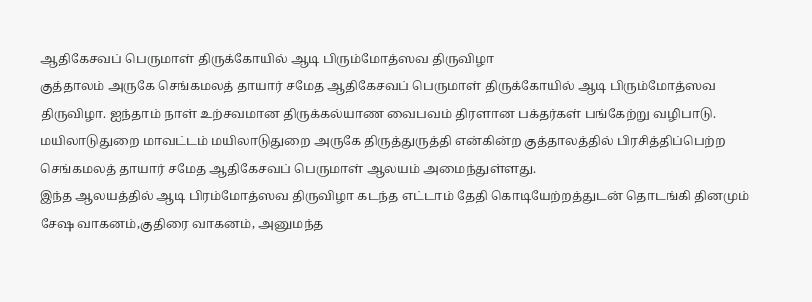ஆதிகேசவப் பெருமாள் திருக்கோயில் ஆடி பிரும்மோத்ஸவ திருவிழா
குத்தாலம் அருகே செங்கமலத் தாயார் சமேத ஆதிகேசவப் பெருமாள் திருக்கோயில் ஆடி பிரும்மோத்ஸவ திருவிழா. ஐந்தாம் நாள் உற்சவமான திருக்கல்யாண வைபவம் திரளான பக்தர்கள் பங்கேற்று வழிபாடு.
மயிலாடுதுறை மாவட்டம் மயிலாடுதுறை அருகே திருத்துருத்தி என்கின்ற குத்தாலத்தில் பிரசித்திப்பெற்ற செங்கமலத் தாயார் சமேத ஆதிகேசவப் பெருமாள் ஆலயம் அமைந்துள்ளது.
இந்த ஆலயத்தில் ஆடி பிரம்மோத்ஸவ திருவிழா கடந்த எட்டாம் தேதி கொடியேற்றத்துடன் தொடங்கி தினமும் சேஷ வாகனம்,குதிரை வாகனம், அனுமந்த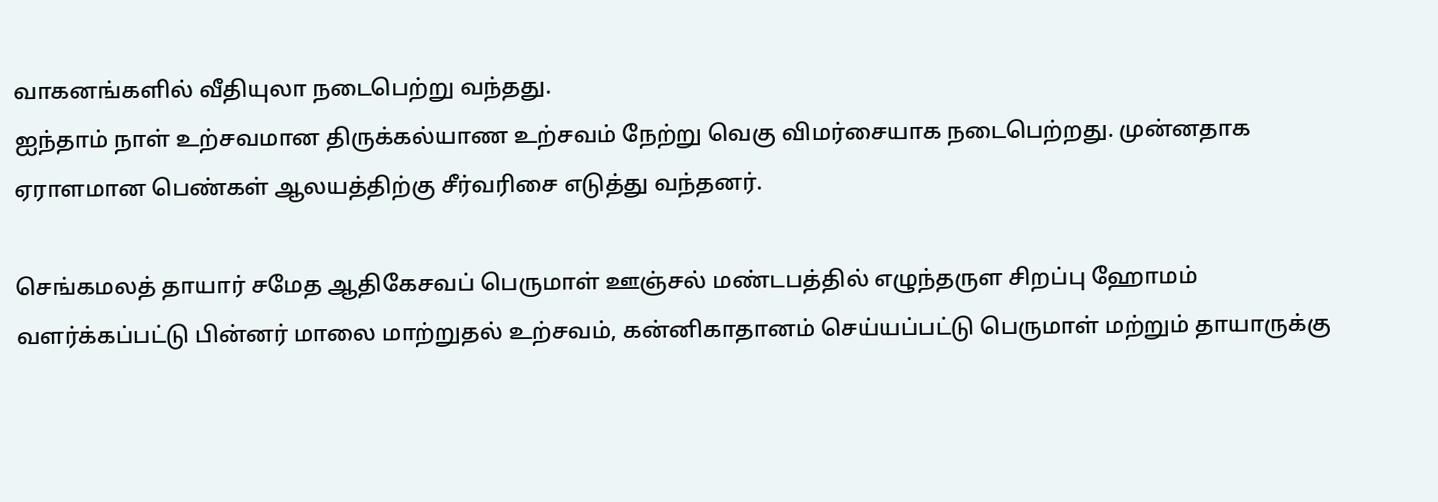வாகனங்களில் வீதியுலா நடைபெற்று வந்தது.
ஐந்தாம் நாள் உற்சவமான திருக்கல்யாண உற்சவம் நேற்று வெகு விமர்சையாக நடைபெற்றது. முன்னதாக ஏராளமான பெண்கள் ஆலயத்திற்கு சீர்வரிசை எடுத்து வந்தனர்.

செங்கமலத் தாயார் சமேத ஆதிகேசவப் பெருமாள் ஊஞ்சல் மண்டபத்தில் எழுந்தருள சிறப்பு ஹோமம் வளர்க்கப்பட்டு பின்னர் மாலை மாற்றுதல் உற்சவம், கன்னிகாதானம் செய்யப்பட்டு பெருமாள் மற்றும் தாயாருக்கு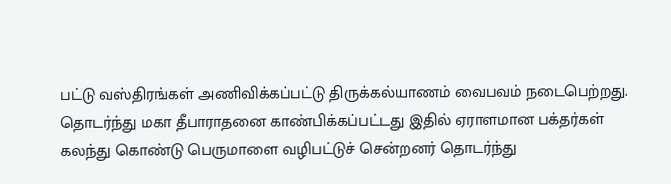பட்டு வஸ்திரங்கள் அணிவிக்கப்பட்டு திருக்கல்யாணம் வைபவம் நடைபெற்றது.
தொடர்ந்து மகா தீபாராதனை காண்பிக்கப்பட்டது இதில் ஏராளமான பக்தர்கள் கலந்து கொண்டு பெருமாளை வழிபட்டுச் சென்றனர் தொடர்ந்து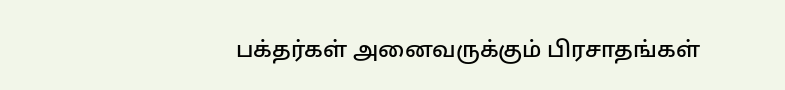பக்தர்கள் அனைவருக்கும் பிரசாதங்கள்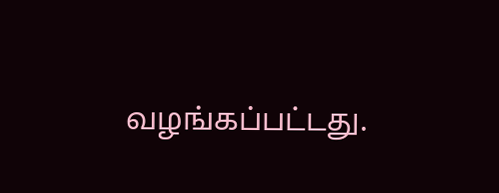வழங்கப்பட்டது.